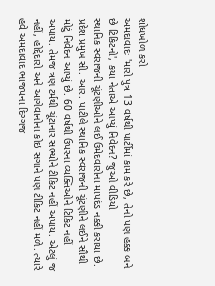શોધખોળ કરો
અમદાવાદઃ 'મારો પુત્ર 13 વર્ષથી પાર્ટીમાં કામ કરે છે, તેનો પણ હક્ક બને છે ટિકિટનો', કયા નેતાએ આપ્યું નિવેદન? જુઓ વીડિયો
સ્થાનિક સ્વરાજની ચૂંટણીઓને લઈ ઉમેદવારોના માપદંડ નક્કી કરાયા છે. પ્રદેશ પ્રમુખ સી. આર. પાટીલે સ્થાનિક સ્વરાજની ચૂંટણીને લઈને સૌથી મોટું નિવેદન આપ્યું છે. 60 વર્ષથી ઉપરના વ્યક્તિઓને ટિકિટ નહીં અપાય. તેમજ ત્રણ ટર્મથી ચૂંટાનાર સભ્યોને ટીકિટ નહીં અપાય. એટલું જ નહીં, હોદ્દેદારો અને આગેવાનોના કોઇ સગાને પણ ટીકિટ નહીં મળે. ત્યારે હવે અમદાવાદ ભાજપના દિગ્ગજ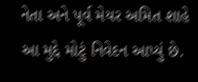નેતા અને પૂર્વ મેયર અમિત શાહે આ મુદ્દે મોટું નિવેદન આપ્યું છે.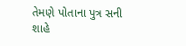તેમણે પોતાના પુત્ર સની શાહે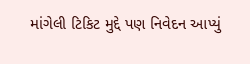માંગેલી ટિકિટ મુદ્દે પણ નિવેદન આપ્યું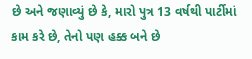છે અને જણાવ્યું છે કે, મારો પુત્ર 13 વર્ષથી પાર્ટીમાં કામ કરે છે, તેનો પણ હક્ક બને છે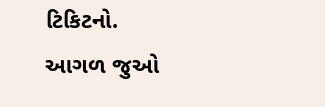ટિકિટનો.
આગળ જુઓ